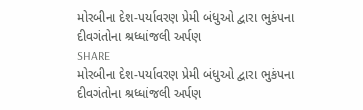મોરબીના દેશ-પર્યાવરણ પ્રેમી બંધુઓ દ્વારા ભુકંપના દીવગંતોના શ્રધ્ધાંજલી અર્પણ
SHARE
મોરબીના દેશ-પર્યાવરણ પ્રેમી બંધુઓ દ્વારા ભુકંપના દીવગંતોના શ્રધ્ધાંજલી અર્પણ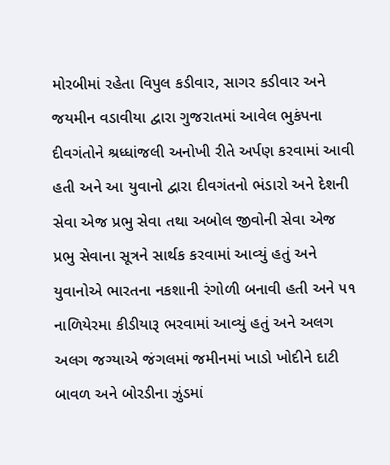મોરબીમાં રહેતા વિપુલ કડીવાર, સાગર કડીવાર અને જયમીન વડાવીયા દ્વારા ગુજરાતમાં આવેલ ભુકંપના દીવગંતોને શ્રધ્ધાંજલી અનોખી રીતે અર્પણ કરવામાં આવી હતી અને આ યુવાનો દ્વારા દીવગંતનો ભંડારો અને દેશની સેવા એજ પ્રભુ સેવા તથા અબોલ જીવોની સેવા એજ પ્રભુ સેવાના સૂત્રને સાર્થક કરવામાં આવ્યું હતું અને યુવાનોએ ભારતના નકશાની રંગોળી બનાવી હતી અને ૫૧ નાળિયેરમા કીડીયારૂ ભરવામાં આવ્યું હતું અને અલગ અલગ જગ્યાએ જંગલમાં જમીનમાં ખાડો ખોદીને દાટી બાવળ અને બોરડીના ઝુંડમાં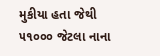મુકીયા હતા જેથી ૫૧૦૦૦ જેટલા નાના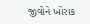જીવોને ખોરાક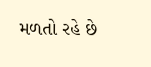મળતો રહે છે